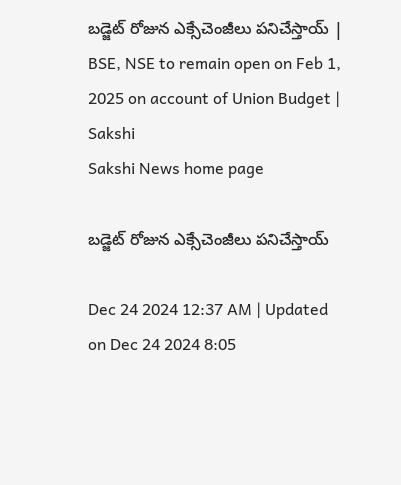బడ్జెట్‌ రోజున ఎక్సేచెంజీలు పనిచేస్తాయ్‌ | BSE, NSE to remain open on Feb 1, 2025 on account of Union Budget | Sakshi
Sakshi News home page

బడ్జెట్‌ రోజున ఎక్సేచెంజీలు పనిచేస్తాయ్‌

Dec 24 2024 12:37 AM | Updated on Dec 24 2024 8:05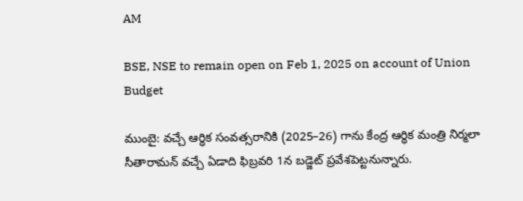AM

BSE, NSE to remain open on Feb 1, 2025 on account of Union Budget

ముంబై: వచ్చే ఆర్ధిక సంవత్సరానికి (2025–26) గాను కేంద్ర ఆర్ధిక మంత్రి నిర్మలా సీతారామన్‌ వచ్చే ఏడాది ఫిబ్రవరి 1న బడ్జెట్‌ ప్రవేశపెట్టనున్నారు.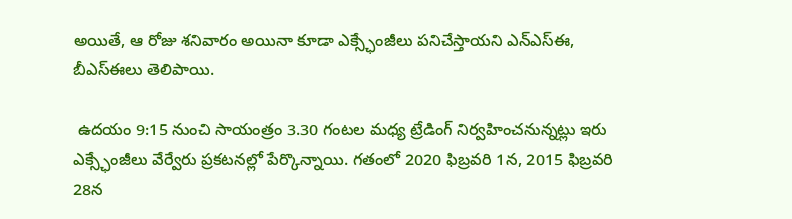అయితే, ఆ రోజు శనివారం అయినా కూడా ఎక్స్ఛేంజీలు పనిచేస్తాయని ఎన్‌ఎస్‌ఈ, బీఎస్‌ఈలు తెలిపాయి.

 ఉదయం 9:15 నుంచి సాయంత్రం 3.30 గంటల మధ్య ట్రేడింగ్‌ నిర్వహించనున్నట్లు ఇరు ఎక్స్ఛేంజీలు వేర్వేరు ప్రకటనల్లో పేర్కొన్నాయి. గతంలో 2020 ఫిబ్రవరి 1న, 2015 ఫిబ్రవరి 28న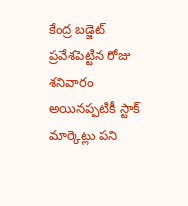కేంద్ర బడ్జెట్‌ ప్రవేశపెట్టిన రోజు శనివారం అయినప్పటికీ స్టాక్‌ మార్కెట్లు పని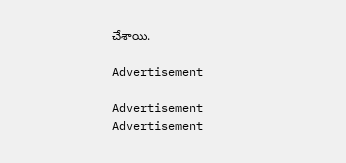చేశాయి.

Advertisement

Advertisement
Advertisement